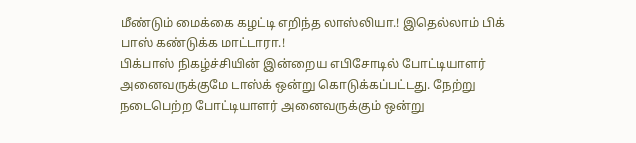மீண்டும் மைக்கை கழட்டி எறிந்த லாஸ்லியா.! இதெல்லாம் பிக் பாஸ் கண்டுக்க மாட்டாரா.!
பிக்பாஸ் நிகழ்ச்சியின் இன்றைய எபிசோடில் போட்டியாளர் அனைவருக்குமே டாஸ்க் ஒன்று கொடுக்கப்பட்டது. நேற்று நடைபெற்ற போட்டியாளர் அனைவருக்கும் ஒன்று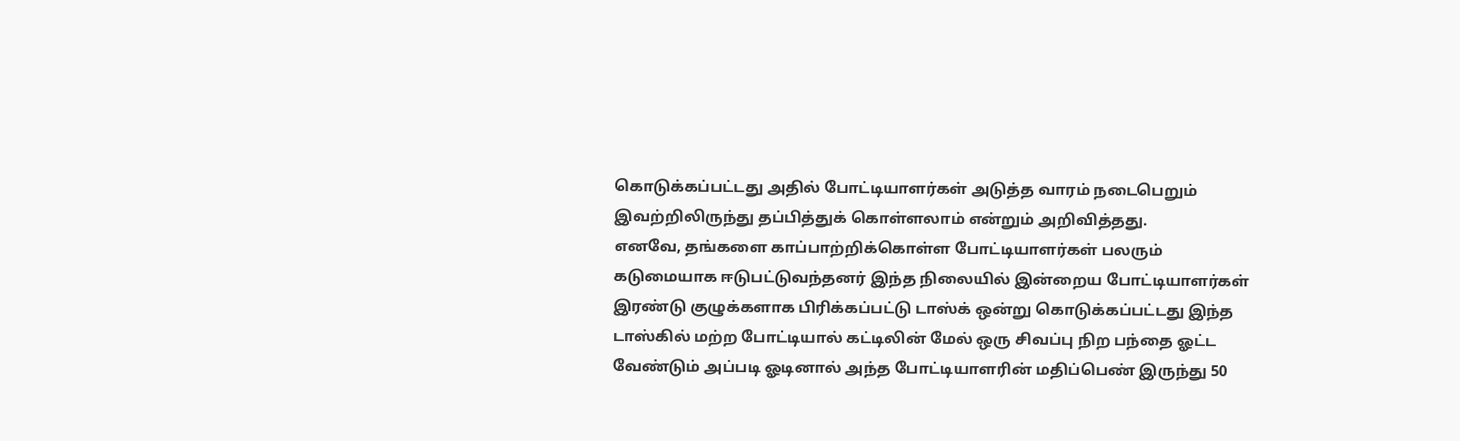கொடுக்கப்பட்டது அதில் போட்டியாளர்கள் அடுத்த வாரம் நடைபெறும் இவற்றிலிருந்து தப்பித்துக் கொள்ளலாம் என்றும் அறிவித்தது.
எனவே, தங்களை காப்பாற்றிக்கொள்ள போட்டியாளர்கள் பலரும் கடுமையாக ஈடுபட்டுவந்தனர் இந்த நிலையில் இன்றைய போட்டியாளர்கள் இரண்டு குழுக்களாக பிரிக்கப்பட்டு டாஸ்க் ஒன்று கொடுக்கப்பட்டது இந்த டாஸ்கில் மற்ற போட்டியால் கட்டிலின் மேல் ஒரு சிவப்பு நிற பந்தை ஓட்ட வேண்டும் அப்படி ஓடினால் அந்த போட்டியாளரின் மதிப்பெண் இருந்து 50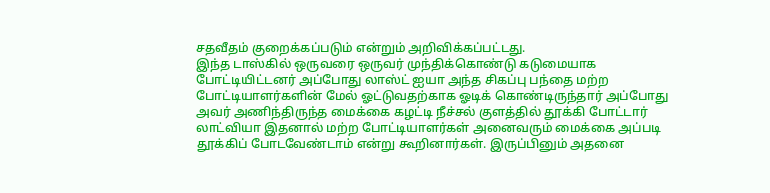சதவீதம் குறைக்கப்படும் என்றும் அறிவிக்கப்பட்டது.
இந்த டாஸ்கில் ஒருவரை ஒருவர் முந்திக்கொண்டு கடுமையாக போட்டியிட்டனர் அப்போது லாஸ்ட் ஐயா அந்த சிகப்பு பந்தை மற்ற போட்டியாளர்களின் மேல் ஓட்டுவதற்காக ஓடிக் கொண்டிருந்தார் அப்போது அவர் அணிந்திருந்த மைக்கை கழட்டி நீச்சல் குளத்தில் தூக்கி போட்டார் லாட்வியா இதனால் மற்ற போட்டியாளர்கள் அனைவரும் மைக்கை அப்படி தூக்கிப் போடவேண்டாம் என்று கூறினார்கள். இருப்பினும் அதனை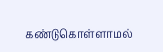கண்டுகொள்ளாமல்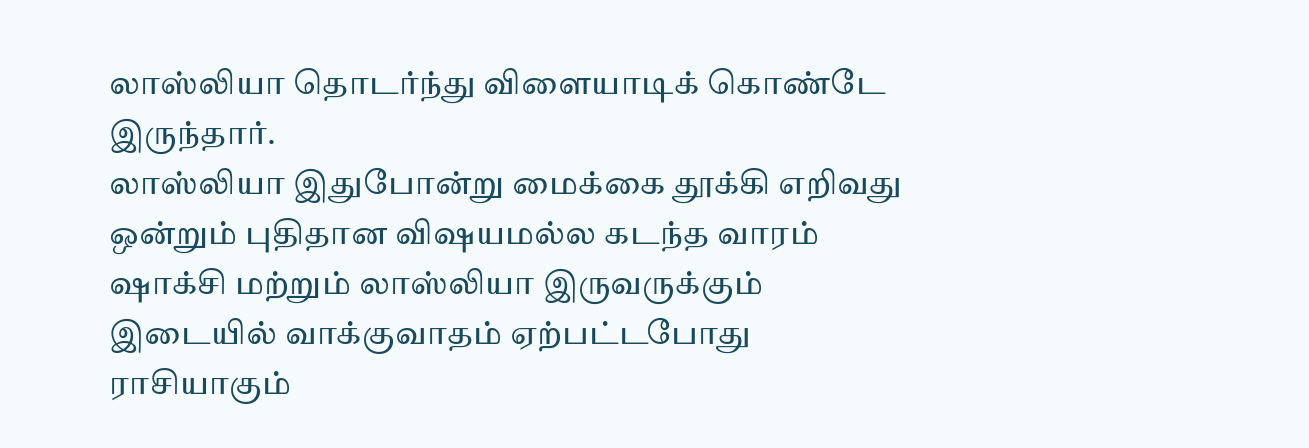லாஸ்லியா தொடர்ந்து விளையாடிக் கொண்டே இருந்தார்.
லாஸ்லியா இதுபோன்று மைக்கை தூக்கி எறிவது ஒன்றும் புதிதான விஷயமல்ல கடந்த வாரம் ஷாக்சி மற்றும் லாஸ்லியா இருவருக்கும் இடையில் வாக்குவாதம் ஏற்பட்டபோது ராசியாகும்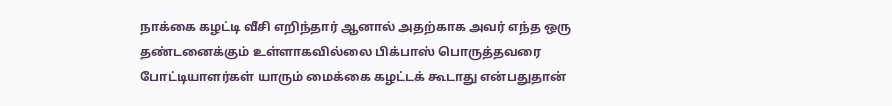நாக்கை கழட்டி வீசி எறிந்தார் ஆனால் அதற்காக அவர் எந்த ஒரு தண்டனைக்கும் உள்ளாகவில்லை பிக்பாஸ் பொருத்தவரை போட்டியாளர்கள் யாரும் மைக்கை கழட்டக் கூடாது என்பதுதான்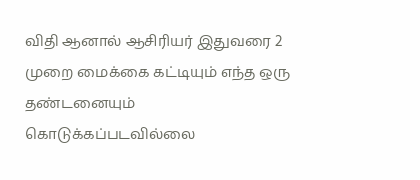விதி ஆனால் ஆசிரியர் இதுவரை 2 முறை மைக்கை கட்டியும் எந்த ஒரு தண்டனையும் கொடுக்கப்படவில்லை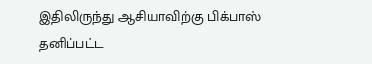இதிலிருந்து ஆசியாவிற்கு பிக்பாஸ் தனிப்பட்ட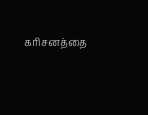கரிசனத்தை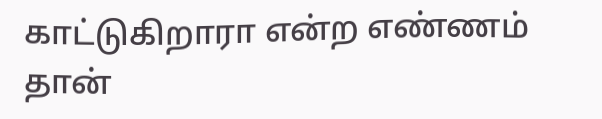காட்டுகிறாரா என்ற எண்ணம் தான்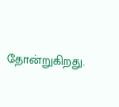தோன்றுகிறது.